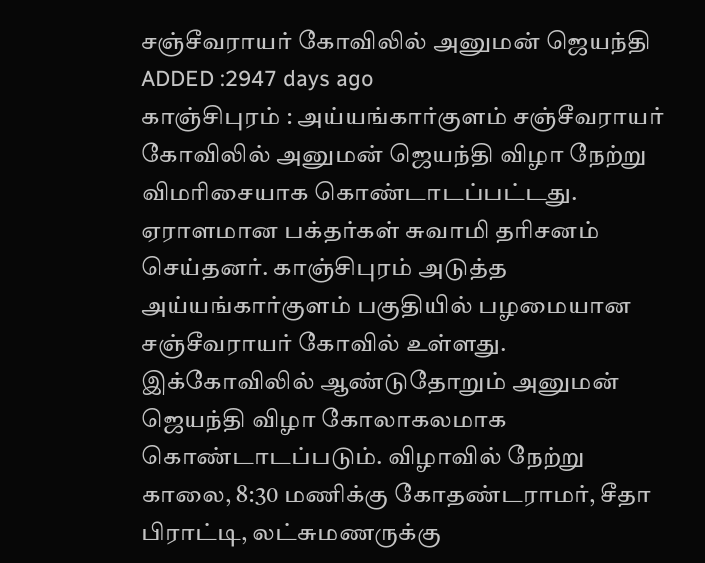சஞ்சீவராயர் கோவிலில் அனுமன் ஜெயந்தி
ADDED :2947 days ago
காஞ்சிபுரம் : அய்யங்கார்குளம் சஞ்சீவராயர் கோவிலில் அனுமன் ஜெயந்தி விழா நேற்று விமரிசையாக கொண்டாடப்பட்டது. ஏராளமான பக்தர்கள் சுவாமி தரிசனம் செய்தனர். காஞ்சிபுரம் அடுத்த அய்யங்கார்குளம் பகுதியில் பழமையான சஞ்சீவராயர் கோவில் உள்ளது. இக்கோவிலில் ஆண்டுதோறும் அனுமன் ஜெயந்தி விழா கோலாகலமாக கொண்டாடப்படும். விழாவில் நேற்று காலை, 8:30 மணிக்கு கோதண்டராமர், சீதா பிராட்டி, லட்சுமணருக்கு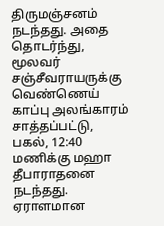திருமஞ்சனம் நடந்தது. அதை தொடர்ந்து, மூலவர் சஞ்சீவராயருக்கு வெண்ணெய் காப்பு அலங்காரம் சாத்தப்பட்டு, பகல், 12:40 மணிக்கு மஹா தீபாராதனை நடந்தது. ஏராளமான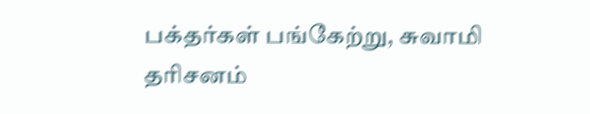பக்தர்கள் பங்கேற்று, சுவாமி தரிசனம்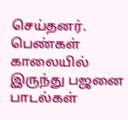செய்தனர். பெண்கள் காலையில் இருந்து பஜனை பாடல்கள்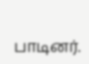பாடினர்.